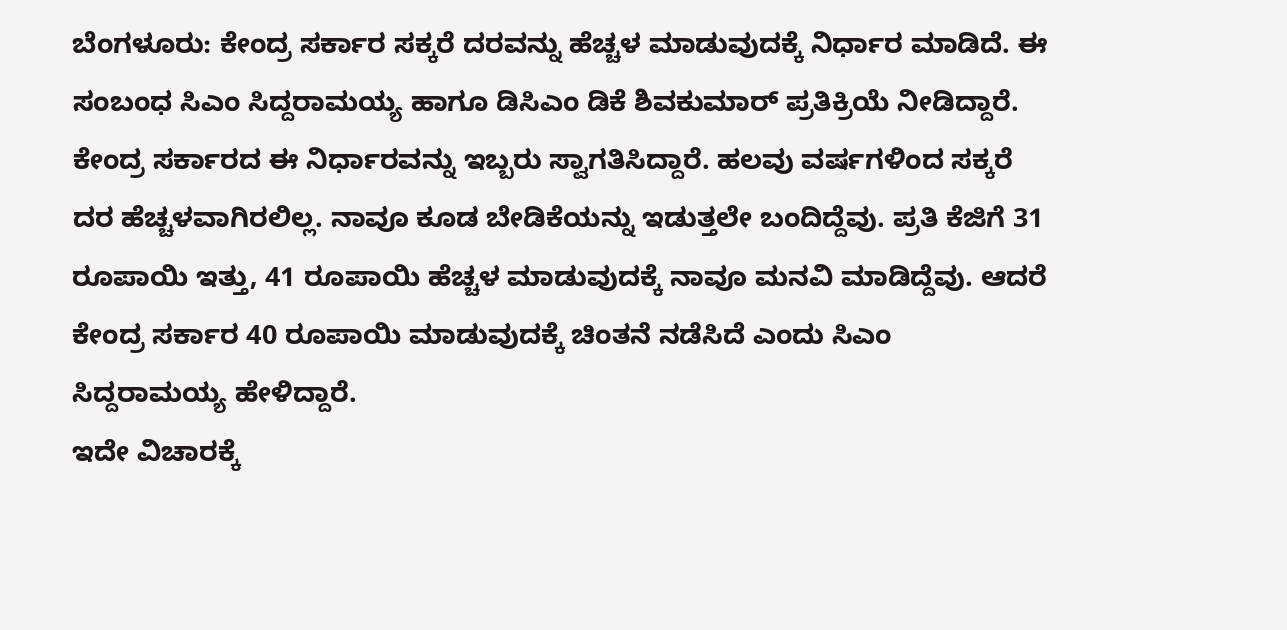ಬೆಂಗಳೂರು: ಕೇಂದ್ರ ಸರ್ಕಾರ ಸಕ್ಕರೆ ದರವನ್ನು ಹೆಚ್ಚಳ ಮಾಡುವುದಕ್ಕೆ ನಿರ್ಧಾರ ಮಾಡಿದೆ. ಈ ಸಂಬಂಧ ಸಿಎಂ ಸಿದ್ದರಾಮಯ್ಯ ಹಾಗೂ ಡಿಸಿಎಂ ಡಿಕೆ ಶಿವಕುಮಾರ್ ಪ್ರತಿಕ್ರಿಯೆ ನೀಡಿದ್ದಾರೆ. ಕೇಂದ್ರ ಸರ್ಕಾರದ ಈ ನಿರ್ಧಾರವನ್ನು ಇಬ್ಬರು ಸ್ವಾಗತಿಸಿದ್ದಾರೆ. ಹಲವು ವರ್ಷಗಳಿಂದ ಸಕ್ಕರೆ ದರ ಹೆಚ್ಚಳವಾಗಿರಲಿಲ್ಲ. ನಾವೂ ಕೂಡ ಬೇಡಿಕೆಯನ್ನು ಇಡುತ್ತಲೇ ಬಂದಿದ್ದೆವು. ಪ್ರತಿ ಕೆಜಿಗೆ 31 ರೂಪಾಯಿ ಇತ್ತು, 41 ರೂಪಾಯಿ ಹೆಚ್ಚಳ ಮಾಡುವುದಕ್ಕೆ ನಾವೂ ಮನವಿ ಮಾಡಿದ್ದೆವು. ಆದರೆ ಕೇಂದ್ರ ಸರ್ಕಾರ 40 ರೂಪಾಯಿ ಮಾಡುವುದಕ್ಕೆ ಚಿಂತನೆ ನಡೆಸಿದೆ ಎಂದು ಸಿಎಂ ಸಿದ್ದರಾಮಯ್ಯ ಹೇಳಿದ್ದಾರೆ.
ಇದೇ ವಿಚಾರಕ್ಕೆ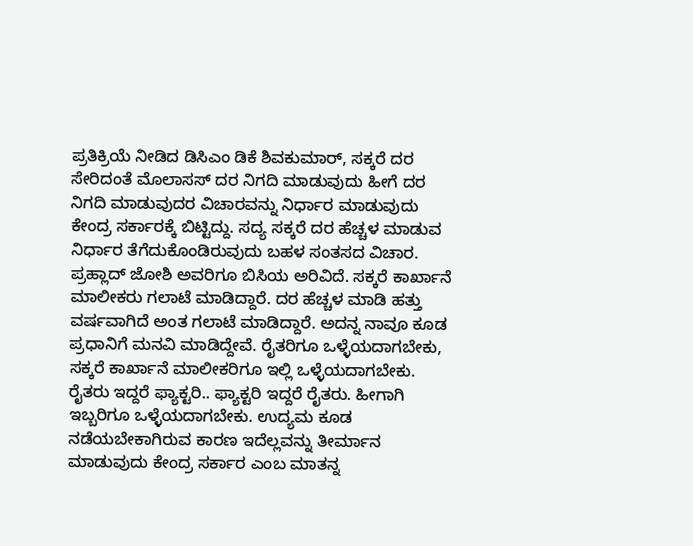ಪ್ರತಿಕ್ರಿಯೆ ನೀಡಿದ ಡಿಸಿಎಂ ಡಿಕೆ ಶಿವಕುಮಾರ್, ಸಕ್ಕರೆ ದರ ಸೇರಿದಂತೆ ಮೊಲಾಸಸ್ ದರ ನಿಗದಿ ಮಾಡುವುದು ಹೀಗೆ ದರ ನಿಗದಿ ಮಾಡುವುದರ ವಿಚಾರವನ್ನು ನಿರ್ಧಾರ ಮಾಡುವುದು ಕೇಂದ್ರ ಸರ್ಕಾರಕ್ಕೆ ಬಿಟ್ಟಿದ್ದು. ಸದ್ಯ ಸಕ್ಕರೆ ದರ ಹೆಚ್ಚಳ ಮಾಡುವ ನಿರ್ಧಾರ ತೆಗೆದುಕೊಂಡಿರುವುದು ಬಹಳ ಸಂತಸದ ವಿಚಾರ. ಪ್ರಹ್ಲಾದ್ ಜೋಶಿ ಅವರಿಗೂ ಬಿಸಿಯ ಅರಿವಿದೆ. ಸಕ್ಕರೆ ಕಾರ್ಖಾನೆ ಮಾಲೀಕರು ಗಲಾಟೆ ಮಾಡಿದ್ದಾರೆ. ದರ ಹೆಚ್ಚಳ ಮಾಡಿ ಹತ್ತು ವರ್ಷವಾಗಿದೆ ಅಂತ ಗಲಾಟೆ ಮಾಡಿದ್ದಾರೆ. ಅದನ್ನ ನಾವೂ ಕೂಡ ಪ್ರಧಾನಿಗೆ ಮನವಿ ಮಾಡಿದ್ದೇವೆ. ರೈತರಿಗೂ ಒಳ್ಳೆಯದಾಗಬೇಕು, ಸಕ್ಕರೆ ಕಾರ್ಖಾನೆ ಮಾಲೀಕರಿಗೂ ಇಲ್ಲಿ ಒಳ್ಳೆಯದಾಗಬೇಕು. ರೈತರು ಇದ್ದರೆ ಫ್ಯಾಕ್ಟರಿ.. ಫ್ಯಾಕ್ಟರಿ ಇದ್ದರೆ ರೈತರು. ಹೀಗಾಗಿ ಇಬ್ಬರಿಗೂ ಒಳ್ಳೆಯದಾಗಬೇಕು. ಉದ್ಯಮ ಕೂಡ ನಡೆಯಬೇಕಾಗಿರುವ ಕಾರಣ ಇದೆಲ್ಲವನ್ನು ತೀರ್ಮಾನ ಮಾಡುವುದು ಕೇಂದ್ರ ಸರ್ಕಾರ ಎಂಬ ಮಾತನ್ನ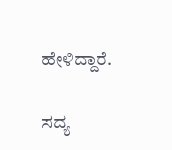ಹೇಳಿದ್ದಾರೆ.

ಸದ್ಯ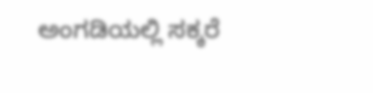ಅಂಗಡಿಯಲ್ಲಿ ಸಕ್ಕರೆ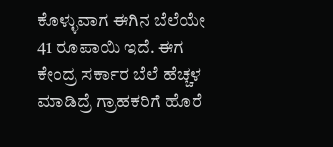ಕೊಳ್ಳುವಾಗ ಈಗಿನ ಬೆಲೆಯೇ 41 ರೂಪಾಯಿ ಇದೆ. ಈಗ ಕೇಂದ್ರ ಸರ್ಕಾರ ಬೆಲೆ ಹೆಚ್ಚಳ ಮಾಡಿದ್ರೆ ಗ್ರಾಹಕರಿಗೆ ಹೊರೆ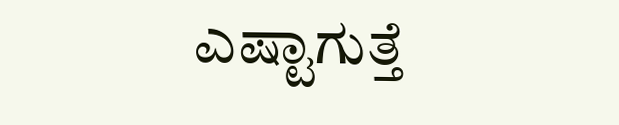ಎಷ್ಟಾಗುತ್ತೆ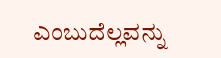ಎಂಬುದೆಲ್ಲವನ್ನು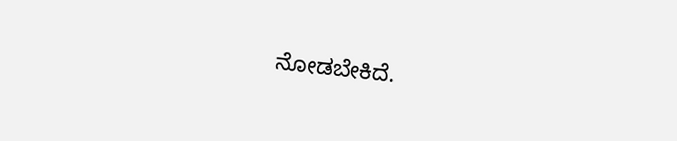ನೋಡಬೇಕಿದೆ.